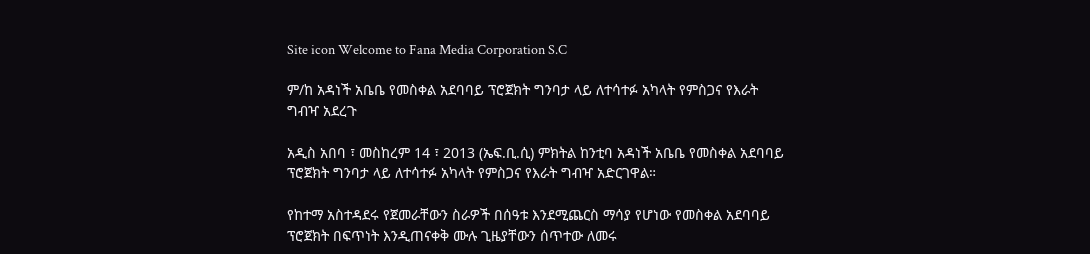Site icon Welcome to Fana Media Corporation S.C

ም/ከ አዳነች አቤቤ የመስቀል አደባባይ ፕሮጀክት ግንባታ ላይ ለተሳተፉ አካላት የምስጋና የእራት ግብዣ አደረጉ

አዲስ አበባ ፣ መስከረም 14 ፣ 2013 (ኤፍ.ቢ.ሲ) ምክትል ከንቲባ አዳነች አቤቤ የመስቀል አደባባይ ፕሮጀክት ግንባታ ላይ ለተሳተፉ አካላት የምስጋና የእራት ግብዣ አድርገዋል።

የከተማ አስተዳደሩ የጀመራቸውን ስራዎች በሰዓቱ እንደሚጨርስ ማሳያ የሆነው የመስቀል አደባባይ ፕሮጀክት በፍጥነት እንዲጠናቀቅ ሙሉ ጊዜያቸውን ሰጥተው ለመሩ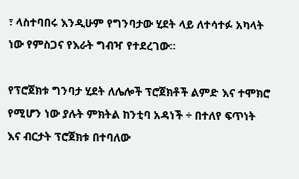፣ ላስተባበሩ እንዲሁም የግንባታው ሂደት ላይ ለተሳተፉ አካላት ነው የምስጋና የእራት ግብዣ የተደረገው።

የፕሮጀክቱ ግንባታ ሂደት ለሌሎች ፕሮጀክቶች ልምድ እና ተሞክሮ የሚሆን ነው ያሉት ምክትል ከንቲባ አዳነች ÷ በተለየ ፍጥነት እና ብርታት ፕሮጀክቱ በተባለው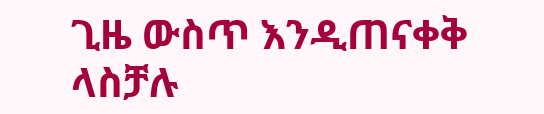ጊዜ ውስጥ እንዲጠናቀቅ ላስቻሉ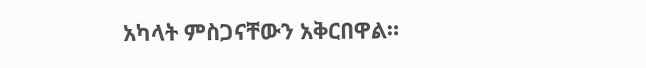አካላት ምስጋናቸውን አቅርበዋል።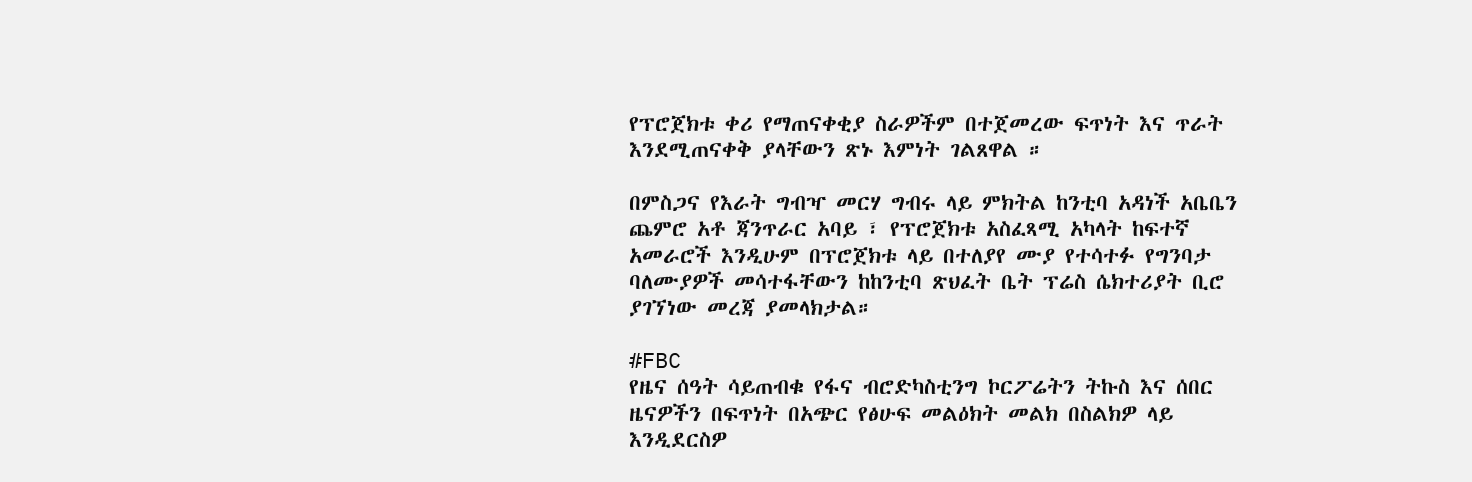የፕሮጀክቱ ቀሪ የማጠናቀቂያ ስራዎችም በተጀመረው ፍጥነት እና ጥራት እንደሚጠናቀቅ ያላቸውን ጽኑ እምነት ገልጸዋል ።

በምስጋና የእራት ግብዣ መርሃ ግብሩ ላይ ምክትል ከንቲባ አዳነች አቤቤን ጨምሮ አቶ ጃንጥራር አባይ ፣ የፕሮጀክቱ አስፈጻሚ አካላት ከፍተኛ አመራሮች እንዲሁም በፕሮጀክቱ ላይ በተለያየ ሙያ የተሳተፉ የግንባታ ባለሙያዎች መሳተፋቸውን ከከንቲባ ጽህፈት ቤት ፕሬስ ሴክተሪያት ቢሮ ያገኘነው መረጃ ያመላክታል።

#FBC
የዜና ሰዓት ሳይጠብቁ የፋና ብሮድካስቲንግ ኮርፖሬትን ትኩስ እና ሰበር ዜናዎችን በፍጥነት በአጭር የፅሁፍ መልዕክት መልክ በስልክዎ ላይ እንዲደርስዎ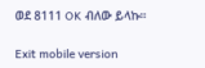ወደ 8111 OK ብለው ይላኩ።

Exit mobile version